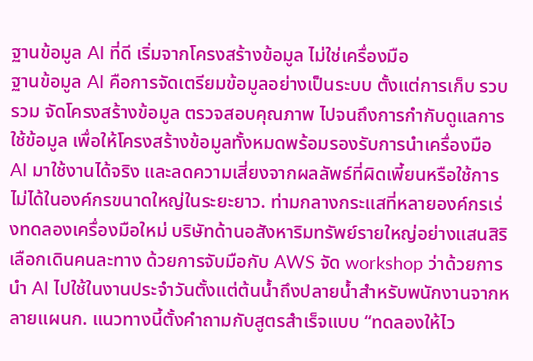ฐานข้อมูล AI ที่ดี เริ่มจากโครงสร้างข้อมูล ไม่ใช่เครื่องมือ
ฐานข้อมูล AI คือการจัดเตรียมข้อมูลอย่างเป็นระบบ ตั้งแต่การเก็บ รวบรวม จัดโครงสร้างข้อมูล ตรวจสอบคุณภาพ ไปจนถึงการกำกับดูแลการใช้ข้อมูล เพื่อให้โครงสร้างข้อมูลทั้งหมดพร้อมรองรับการนำเครื่องมือ AI มาใช้งานได้จริง และลดความเสี่ยงจากผลลัพธ์ที่ผิดเพี้ยนหรือใช้การไม่ได้ในองค์กรขนาดใหญ่ในระยะยาว. ท่ามกลางกระแสที่หลายองค์กรเร่งทดลองเครื่องมือใหม่ บริษัทด้านอสังหาริมทรัพย์รายใหญ่อย่างแสนสิริเลือกเดินคนละทาง ด้วยการจับมือกับ AWS จัด workshop ว่าด้วยการนำ AI ไปใช้ในงานประจำวันตั้งแต่ต้นน้ำถึงปลายน้ำสำหรับพนักงานจากหลายแผนก. แนวทางนี้ตั้งคำถามกับสูตรสำเร็จแบบ “ทดลองให้ไว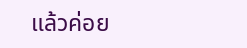แล้วค่อย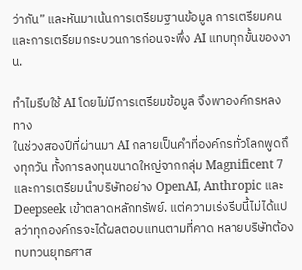ว่ากัน” และหันมาเน้นการเตรียมฐานข้อมูล การเตรียมคน และการเตรียมกระบวนการก่อนจะพึ่ง AI แทบทุกขั้นของงาน.

ทำไมรีบใช้ AI โดยไม่มีการเตรียมข้อมูล จึงพาองค์กรหลงทาง
ในช่วงสองปีที่ผ่านมา AI กลายเป็นคำที่องค์กรทั่วโลกพูดถึงทุกวัน ทั้งการลงทุนขนาดใหญ่จากกลุ่ม Magnificent 7 และการเตรียมนำบริษัทอย่าง OpenAI, Anthropic และ Deepseek เข้าตลาดหลักทรัพย์. แต่ความเร่งรีบนี้ไม่ได้แปลว่าทุกองค์กรจะได้ผลตอบแทนตามที่คาด หลายบริษัทต้องทบทวนยุทธศาส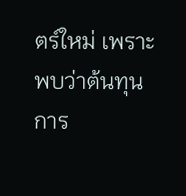ตร์ใหม่ เพราะพบว่าต้นทุนการ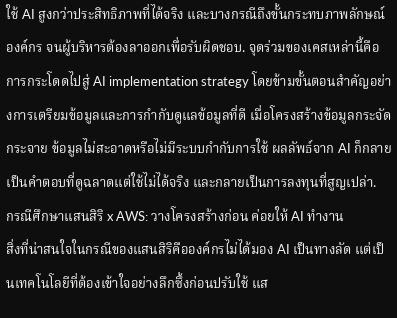ใช้ AI สูงกว่าประสิทธิภาพที่ได้จริง และบางกรณีถึงขั้นกระทบภาพลักษณ์องค์กร จนผู้บริหารต้องลาออกเพื่อรับผิดชอบ. จุดร่วมของเคสเหล่านี้คือการกระโดดไปสู่ AI implementation strategy โดยข้ามขั้นตอนสำคัญอย่างการเตรียมข้อมูลและการกำกับดูแลข้อมูลที่ดี เมื่อโครงสร้างข้อมูลกระจัดกระจาย ข้อมูลไม่สะอาดหรือไม่มีระบบกำกับการใช้ ผลลัพธ์จาก AI ก็กลายเป็นคำตอบที่ดูฉลาดแต่ใช้ไม่ได้จริง และกลายเป็นการลงทุนที่สูญเปล่า.
กรณีศึกษาแสนสิริ x AWS: วางโครงสร้างก่อน ค่อยให้ AI ทำงาน
สิ่งที่น่าสนใจในกรณีของแสนสิริคือองค์กรไม่ได้มอง AI เป็นทางลัด แต่เป็นเทคโนโลยีที่ต้องเข้าใจอย่างลึกซึ้งก่อนปรับใช้ แส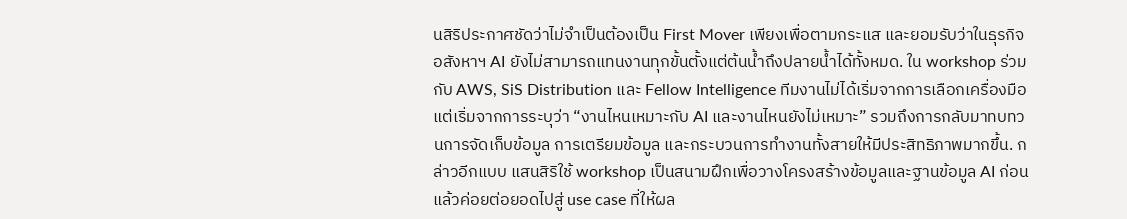นสิริประกาศชัดว่าไม่จำเป็นต้องเป็น First Mover เพียงเพื่อตามกระแส และยอมรับว่าในธุรกิจอสังหาฯ AI ยังไม่สามารถแทนงานทุกขั้นตั้งแต่ต้นน้ำถึงปลายน้ำได้ทั้งหมด. ใน workshop ร่วมกับ AWS, SiS Distribution และ Fellow Intelligence ทีมงานไม่ได้เริ่มจากการเลือกเครื่องมือ แต่เริ่มจากการระบุว่า “งานไหนเหมาะกับ AI และงานไหนยังไม่เหมาะ” รวมถึงการกลับมาทบทวนการจัดเก็บข้อมูล การเตรียมข้อมูล และกระบวนการทำงานทั้งสายให้มีประสิทธิภาพมากขึ้น. กล่าวอีกแบบ แสนสิริใช้ workshop เป็นสนามฝึกเพื่อวางโครงสร้างข้อมูลและฐานข้อมูล AI ก่อน แล้วค่อยต่อยอดไปสู่ use case ที่ให้ผล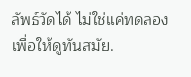ลัพธ์วัดได้ ไม่ใช่แค่ทดลองเพื่อให้ดูทันสมัย.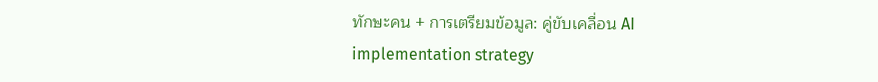ทักษะคน + การเตรียมข้อมูล: คู่ขับเคลื่อน AI implementation strategy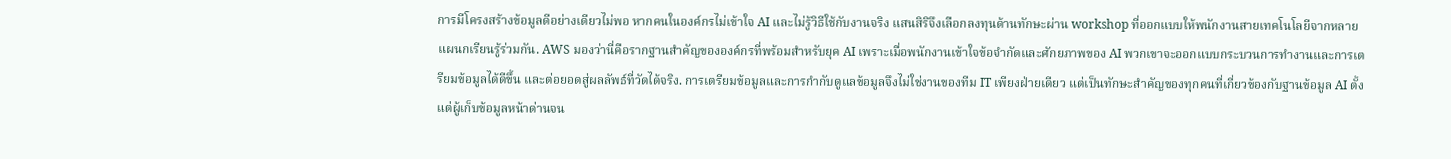การมีโครงสร้างข้อมูลดีอย่างเดียวไม่พอ หากคนในองค์กรไม่เข้าใจ AI และไม่รู้วิธีใช้กับงานจริง แสนสิริจึงเลือกลงทุนด้านทักษะผ่าน workshop ที่ออกแบบให้พนักงานสายเทคโนโลยีจากหลายแผนกเรียนรู้ร่วมกัน. AWS มองว่านี่คือรากฐานสำคัญขององค์กรที่พร้อมสำหรับยุค AI เพราะเมื่อพนักงานเข้าใจข้อจำกัดและศักยภาพของ AI พวกเขาจะออกแบบกระบวนการทำงานและการเตรียมข้อมูลได้ดีขึ้น และต่อยอดสู่ผลลัพธ์ที่วัดได้จริง. การเตรียมข้อมูลและการกำกับดูแลข้อมูลจึงไม่ใช่งานของทีม IT เพียงฝ่ายเดียว แต่เป็นทักษะสำคัญของทุกคนที่เกี่ยวข้องกับฐานข้อมูล AI ตั้งแต่ผู้เก็บข้อมูลหน้าด่านจน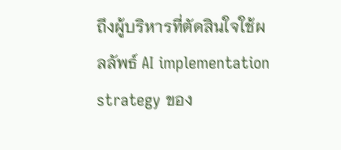ถึงผู้บริหารที่ตัดสินใจใช้ผลลัพธ์ AI implementation strategy ของ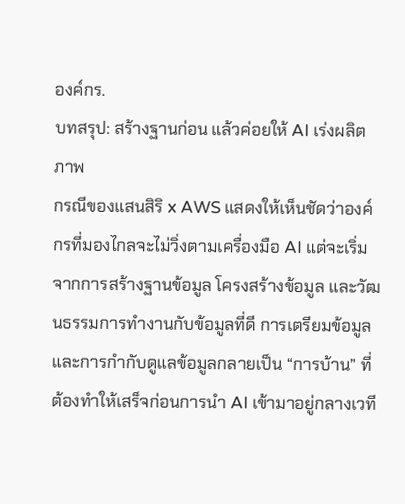องค์กร.
บทสรุป: สร้างฐานก่อน แล้วค่อยให้ AI เร่งผลิตภาพ
กรณีของแสนสิริ x AWS แสดงให้เห็นชัดว่าองค์กรที่มองไกลจะไม่วิ่งตามเครื่องมือ AI แต่จะเริ่มจากการสร้างฐานข้อมูล โครงสร้างข้อมูล และวัฒนธรรมการทำงานกับข้อมูลที่ดี การเตรียมข้อมูลและการกำกับดูแลข้อมูลกลายเป็น “การบ้าน” ที่ต้องทำให้เสร็จก่อนการนำ AI เข้ามาอยู่กลางเวที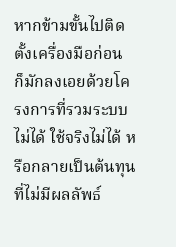หากข้ามขั้นไปติดตั้งเครื่องมือก่อน ก็มักลงเอยด้วยโครงการที่รวมระบบไม่ได้ ใช้จริงไม่ได้ หรือกลายเป็นต้นทุนที่ไม่มีผลลัพธ์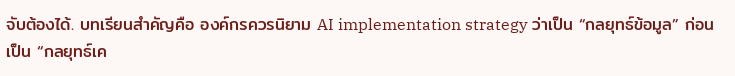จับต้องได้. บทเรียนสำคัญคือ องค์กรควรนิยาม AI implementation strategy ว่าเป็น “กลยุทธ์ข้อมูล” ก่อนเป็น “กลยุทธ์เค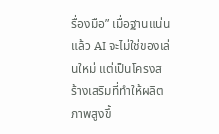รื่องมือ” เมื่อฐานแน่นแล้ว AI จะไม่ใช่ของเล่นใหม่ แต่เป็นโครงสร้างเสริมที่ทำให้ผลิตภาพสูงขึ้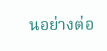นอย่างต่อ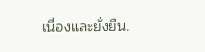เนื่องและยั่งยืน.